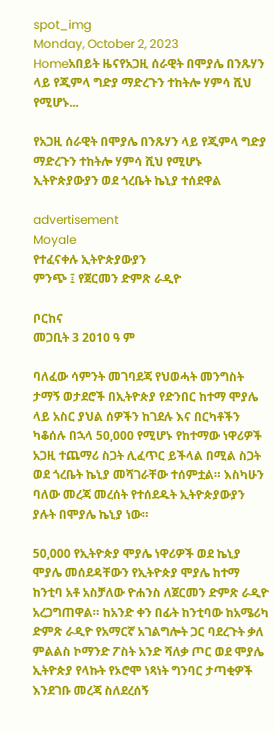spot_img
Monday, October 2, 2023
Homeአበይት ዜናየአጋዚ ሰራዊት በሞያሌ በንጹሃን ላይ የጂምላ ግድያ ማድረጉን ተከትሎ ሃምሳ ሺህ የሚሆኑ...

የአጋዚ ሰራዊት በሞያሌ በንጹሃን ላይ የጂምላ ግድያ ማድረጉን ተከትሎ ሃምሳ ሺህ የሚሆኑ ኢትዮጵያውያን ወደ ጎረቤት ኬኒያ ተሰደዋል

advertisement
Moyale
የተፈናቀሉ ኢትዮጵያውያን
ምንጭ ፤ የጀርመን ድምጽ ራዲዮ

ቦርከና
መጋቢት 3 2010 ዓ ም

ባለፈው ሳምንት መገባደጃ የህወሓት መንግስት ታማኝ ወታደሮች በኢትዮጵያ የድንበር ከተማ ሞያሌ ላይ አስር ያህል ሰዎችን ከገደሉ እና በርካቶችን ካቆሰሉ በኋላ 50,000 የሚሆኑ የከተማው ነዋሪዎች አጋዚ ተጨማሪ ስጋት ሊፈጥር ይችላል በሚል ስጋት ወደ ጎረቤት ኬኒያ መሻገራቸው ተሰምቷል። እስካሁን ባለው መረጃ መረሰት የተሰደዱት ኢትዮጵያውያን ያሉት በሞያሌ ኬኒያ ነው።

50,000 የኢትዮጵያ ሞያሌ ነዋሪዎች ወደ ኬኒያ ሞያሌ መሰደዳቸውን የኢትዮጵያ ሞያሌ ከተማ ከንቲባ አቶ አስቻለው ዮሐንስ ለጀርመን ድምጽ ራዲዮ አረጋግጠዋል። ከአንድ ቀን በፊት ከንቲባው ከአሜሪካ ድምጽ ራዲዮ የአማርኛ አገልግሎት ጋር ባደረጉት ቃለ ምልልስ ኮማንድ ፖስት አንድ ሻለቃ ጦር ወደ ሞያሌ ኢትዮጵያ የላኩት የኦሮሞ ነጻነት ግንባር ታጣቂዎች እንደገቡ መረጃ ስለደረሰኝ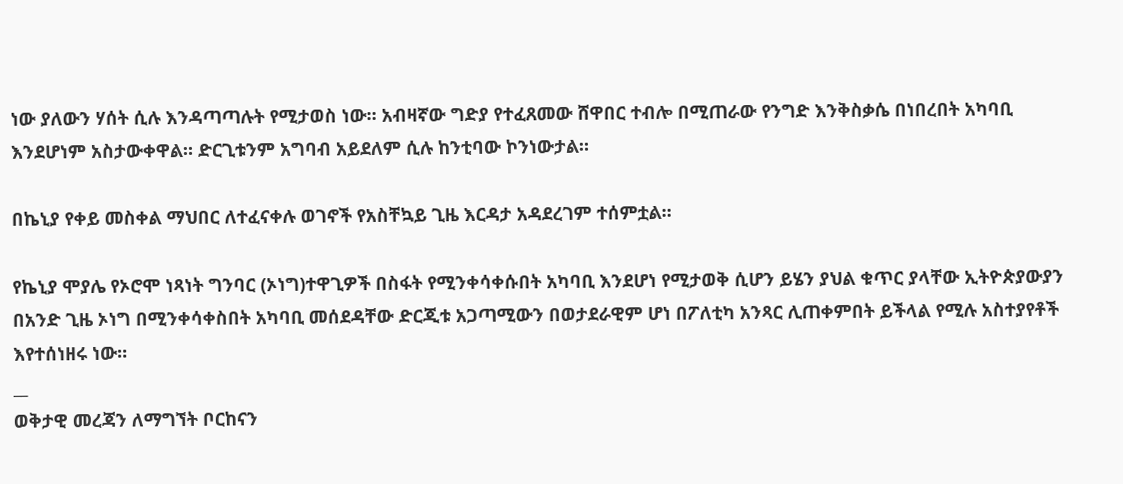ነው ያለውን ሃሰት ሲሉ እንዳጣጣሉት የሚታወስ ነው። አብዛኛው ግድያ የተፈጸመው ሸዋበር ተብሎ በሚጠራው የንግድ እንቅስቃሴ በነበረበት አካባቢ እንደሆነም አስታውቀዋል። ድርጊቱንም አግባብ አይደለም ሲሉ ከንቲባው ኮንነውታል።

በኬኒያ የቀይ መስቀል ማህበር ለተፈናቀሉ ወገኖች የአስቸኳይ ጊዜ እርዳታ አዳደረገም ተሰምቷል።

የኬኒያ ሞያሌ የኦሮሞ ነጻነት ግንባር (ኦነግ)ተዋጊዎች በስፋት የሚንቀሳቀሱበት አካባቢ እንደሆነ የሚታወቅ ሲሆን ይሄን ያህል ቁጥር ያላቸው ኢትዮጵያውያን በአንድ ጊዜ ኦነግ በሚንቀሳቀስበት አካባቢ መሰደዳቸው ድርጂቱ አጋጣሚውን በወታደራዊም ሆነ በፖለቲካ አንጻር ሊጠቀምበት ይችላል የሚሉ አስተያየቶች እየተሰነዘሩ ነው።
__
ወቅታዊ መረጃን ለማግኘት ቦርከናን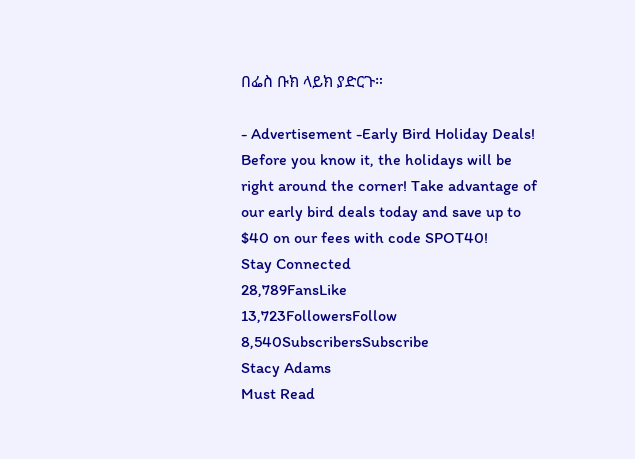በፌስ ቡክ ላይክ ያድርጉ።

- Advertisement -Early Bird Holiday Deals! Before you know it, the holidays will be right around the corner! Take advantage of our early bird deals today and save up to $40 on our fees with code SPOT40!
Stay Connected
28,789FansLike
13,723FollowersFollow
8,540SubscribersSubscribe
Stacy Adams
Must Read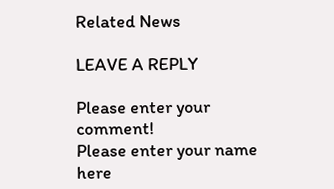Related News

LEAVE A REPLY

Please enter your comment!
Please enter your name here